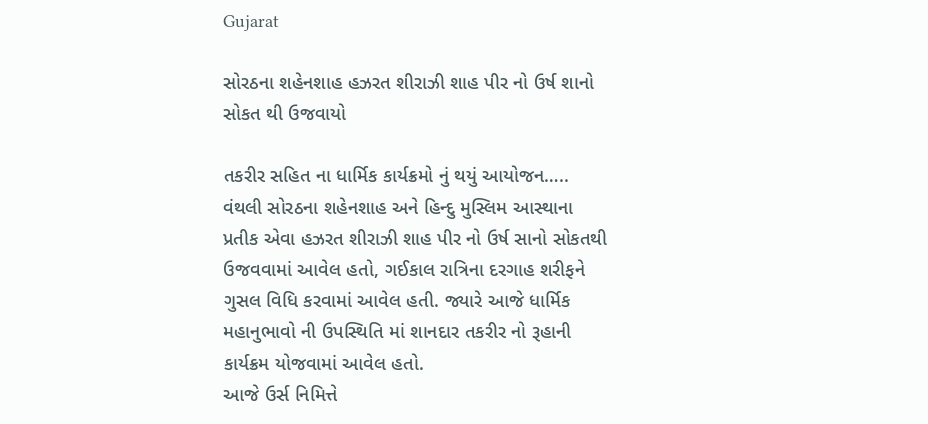Gujarat

સોરઠના શહેનશાહ હઝરત શીરાઝી શાહ પીર નો ઉર્ષ શાનો સોકત થી ઉજવાયો

તકરીર સહિત ના ધાર્મિક કાર્યક્રમો નું થયું આયોજન…..
વંથલી સોરઠના શહેનશાહ અને હિન્દુ મુસ્લિમ આસ્થાના પ્રતીક એવા હઝરત શીરાઝી શાહ પીર નો ઉર્ષ સાનો સોકતથી ઉજવવામાં આવેલ હતો, ગઈકાલ રાત્રિના દરગાહ શરીફને ગુસલ વિધિ કરવામાં આવેલ હતી. જ્યારે આજે ધાર્મિક મહાનુભાવો ની ઉપસ્થિતિ માં શાનદાર તકરીર નો રૂહાની કાર્યક્રમ યોજવામાં આવેલ હતો.
આજે ઉર્સ નિમિત્તે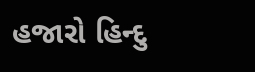હજારો હિન્દુ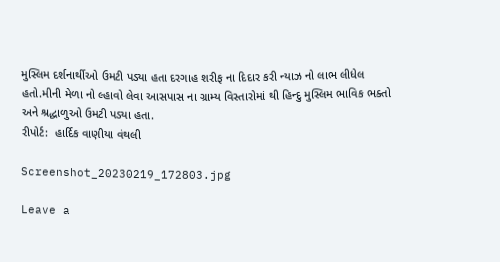મુસ્લિમ દર્શનાર્થીઓ ઉમટી પડ્યા હતા દરગાહ શરીફ ના દિદાર કરી ન્યાઝ નો લાભ લીધેલ હતો.મીની મેળા નો લ્હાવો લેવા આસપાસ ના ગ્રામ્ય વિસ્તારોમાં થી હિન્દુ મુસ્લિમ ભાવિક ભક્તો અને શ્રદ્ધાળુઓ ઉમટી પડ્યા હતા.
રીપોર્ટ:  હાર્દિક વાણીયા વંથલી

Screenshot_20230219_172803.jpg

Leave a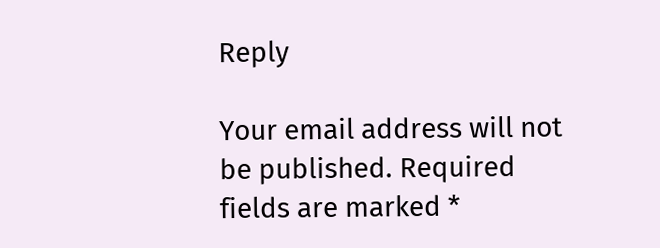Reply

Your email address will not be published. Required fields are marked *